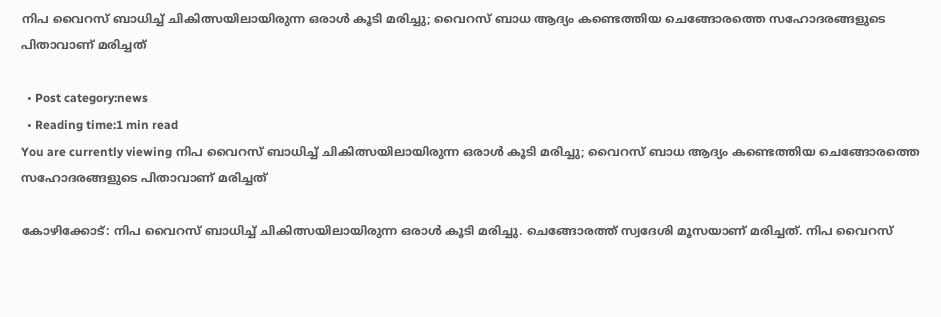നിപ വൈറസ് ബാധിച്ച് ചികിത്സയിലായിരുന്ന ഒരാള്‍ കൂടി മരിച്ചു; വൈറസ് ബാധ ആദ്യം കണ്ടെത്തിയ ചെങ്ങോരത്തെ സഹോദരങ്ങളുടെ പിതാവാണ് മരിച്ചത്

  • Post category:news
  • Reading time:1 min read
You are currently viewing നിപ വൈറസ് ബാധിച്ച് ചികിത്സയിലായിരുന്ന ഒരാള്‍ കൂടി മരിച്ചു; വൈറസ് ബാധ ആദ്യം കണ്ടെത്തിയ ചെങ്ങോരത്തെ സഹോദരങ്ങളുടെ പിതാവാണ് മരിച്ചത്

കോഴിക്കോട്: നിപ വൈറസ് ബാധിച്ച് ചികിത്സയിലായിരുന്ന ഒരാള്‍ കൂടി മരിച്ചു. ചെങ്ങോരത്ത് സ്വദേശി മൂസയാണ് മരിച്ചത്. നിപ വൈറസ്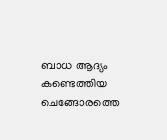ബാധ ആദ്യം കണ്ടെത്തിയ ചെങ്ങോരത്തെ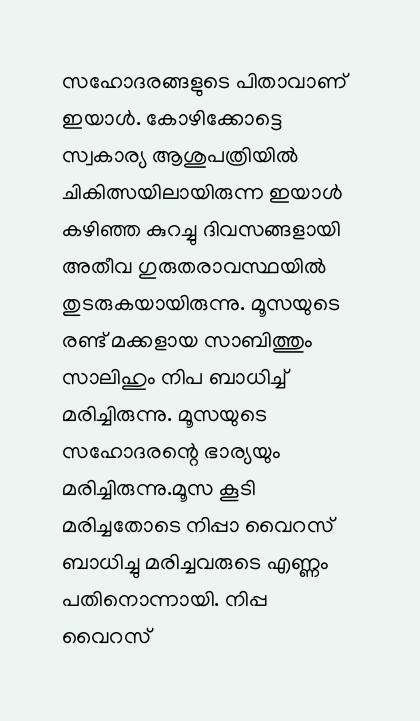സഹോദരങ്ങളുടെ പിതാവാണ് ഇയാള്‍. കോഴിക്കോട്ടെ സ്വകാര്യ ആശുപത്രിയില്‍ ചികിത്സയിലായിരുന്ന ഇയാള്‍ കഴിഞ്ഞ കുറച്ചു ദിവസങ്ങളായി അതീവ ഗുരുതരാവസ്ഥയില്‍ തുടരുകയായിരുന്നു. മൂസയുടെ രണ്ട് മക്കളായ സാബിത്തും സാലിഹും നിപ ബാധിച്ച് മരിച്ചിരുന്നു. മൂസയുടെ സഹോദരന്റെ ഭാര്യയും മരിച്ചിരുന്നു.മൂസ കൂടി മരിച്ചതോടെ നിപ്പാ വൈറസ് ബാധിച്ചു മരിച്ചവരുടെ എണ്ണം പതിനൊന്നായി. നിപ്പ വൈറസ്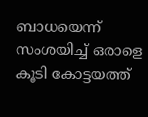ബാധയെന്ന് സംശയിച്ച് ഒരാളെ കൂടി കോട്ടയത്ത്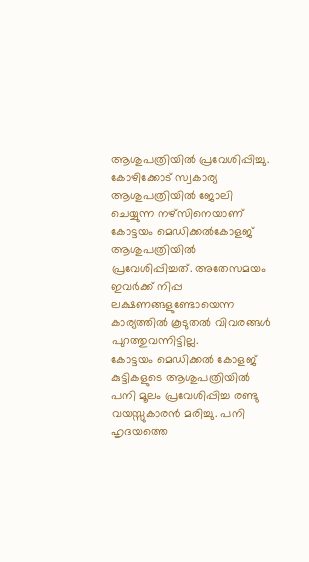ആശുപത്രിയില്‍ പ്രവേശിപ്പിച്ചു. കോഴിക്കോട് സ്വകാര്യ ആശുപത്രിയില്‍ ജോലി ചെയ്യുന്ന നഴ്സിനെയാണ് കോട്ടയം മെഡിക്കല്‍കോളജ് ആശുപത്രിയില്‍ പ്രവേശിപ്പിച്ചത്. അതേസമയം ഇവര്‍ക്ക് നിപ്പ ലക്ഷണങ്ങളുണ്ടോയെന്ന കാര്യത്തില്‍ കൂടുതല്‍ വിവരങ്ങള്‍ പുറത്തുവന്നിട്ടില്ല.
കോട്ടയം മെഡിക്കല്‍ കോളജ് കുട്ടികളുടെ ആശുപത്രിയില്‍ പനി മൂലം പ്രവേശിപ്പിച്ച രണ്ടു വയസ്സുകാരന്‍ മരിച്ചു. പനി ഹൃദയത്തെ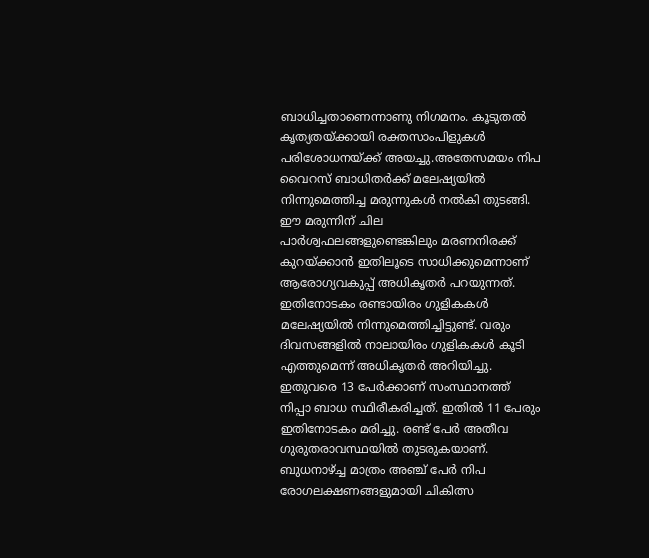ബാധിച്ചതാണെന്നാണു നിഗമനം. കൂടുതല്‍ കൃത്യതയ്ക്കായി രക്തസാംപിളുകള്‍ പരിശോധനയ്ക്ക് അയച്ചു.അതേസമയം നിപ വൈറസ് ബാധിതര്‍ക്ക് മലേഷ്യയില്‍ നിന്നുമെത്തിച്ച മരുന്നുകള്‍ നല്‍കി തുടങ്ങി. ഈ മരുന്നിന് ചില പാര്‍ശ്വഫലങ്ങളുണ്ടെങ്കിലും മരണനിരക്ക് കുറയ്ക്കാന്‍ ഇതിലൂടെ സാധിക്കുമെന്നാണ് ആരോഗ്യവകുപ്പ് അധികൃതര്‍ പറയുന്നത്. ഇതിനോടകം രണ്ടായിരം ഗുളികകള്‍ മലേഷ്യയില്‍ നിന്നുമെത്തിച്ചിട്ടുണ്ട്. വരും ദിവസങ്ങളില്‍ നാലായിരം ഗുളികകള്‍ കൂടി എത്തുമെന്ന് അധികൃതര്‍ അറിയിച്ചു. ഇതുവരെ 13 പേര്‍ക്കാണ് സംസ്ഥാനത്ത് നിപ്പാ ബാധ സ്ഥിരീകരിച്ചത്. ഇതില്‍ 11 പേരും ഇതിനോടകം മരിച്ചു. രണ്ട് പേര്‍ അതീവ ഗുരുതരാവസ്ഥയില്‍ തുടരുകയാണ്. ബുധനാഴ്ച്ച മാത്രം അഞ്ച് പേര്‍ നിപ രോഗലക്ഷണങ്ങളുമായി ചികിത്സ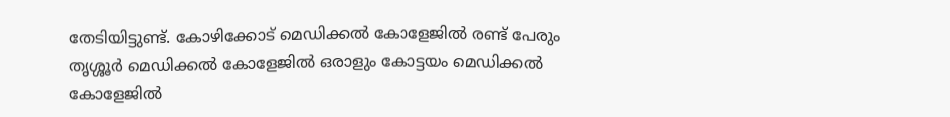തേടിയിട്ടുണ്ട്. കോഴിക്കോട് മെഡിക്കല്‍ കോളേജില്‍ രണ്ട് പേരും തൃശ്ശൂര്‍ മെഡിക്കല്‍ കോളേജില്‍ ഒരാളും കോട്ടയം മെഡിക്കല്‍ കോളേജില്‍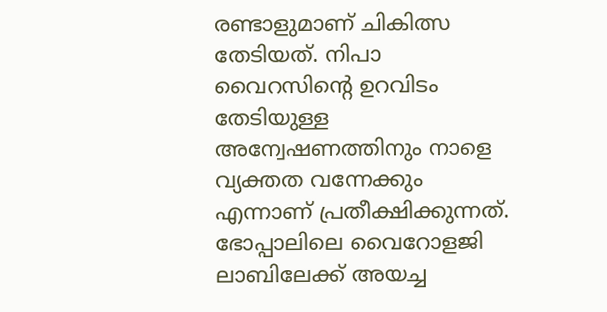രണ്ടാളുമാണ് ചികിത്സ തേടിയത്. നിപാ വൈറസിന്റെ ഉറവിടം തേടിയുള്ള അന്വേഷണത്തിനും നാളെ വ്യക്തത വന്നേക്കും എന്നാണ് പ്രതീക്ഷിക്കുന്നത്. ഭോപ്പാലിലെ വൈറോളജി ലാബിലേക്ക് അയച്ച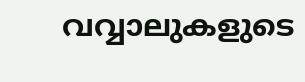വവ്വാലുകളുടെ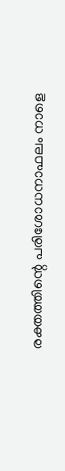രക്തത്തിന്റെ പരിശോധനാഫലം നാളെ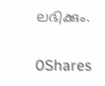ലഭിക്കും.

0Shares